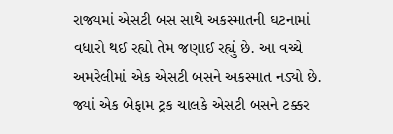રાજ્યમાં એસટી બસ સાથે અકસ્માતની ઘટનામાં વધારો થઈ રહ્યો તેમ જણાઈ રહ્યું છે. આ વચ્ચે અમરેલીમાં એક એસટી બસને અકસ્માત નડ્યો છે. જ્યાં એક બેફામ ટ્રક ચાલકે એસટી બસને ટક્કર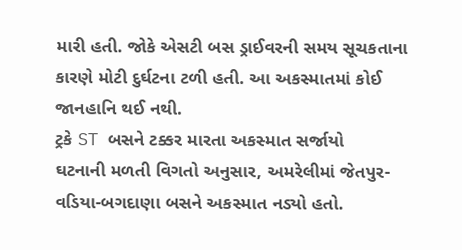મારી હતી. જોકે એસટી બસ ડ્રાઈવરની સમય સૂચકતાના કારણે મોટી દુર્ઘટના ટળી હતી. આ અકસ્માતમાં કોઈ જાનહાનિ થઈ નથી.
ટ્રકે ST બસને ટક્કર મારતા અકસ્માત સર્જાયો
ઘટનાની મળતી વિગતો અનુસાર, અમરેલીમાં જેતપુર-વડિયા-બગદાણા બસને અકસ્માત નડ્યો હતો.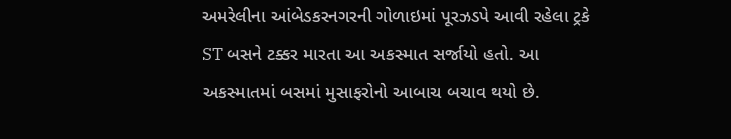અમરેલીના આંબેડકરનગરની ગોળાઇમાં પૂરઝડપે આવી રહેલા ટ્રકે ST બસને ટક્કર મારતા આ અકસ્માત સર્જાયો હતો. આ અકસ્માતમાં બસમાં મુસાફરોનો આબાચ બચાવ થયો છે.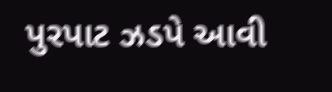પુરપાટ ઝડપે આવી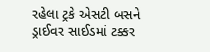રહેલા ટ્રકે એસટી બસને ડ્રાઈવર સાઈડમાં ટક્કર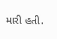મારી હતી.